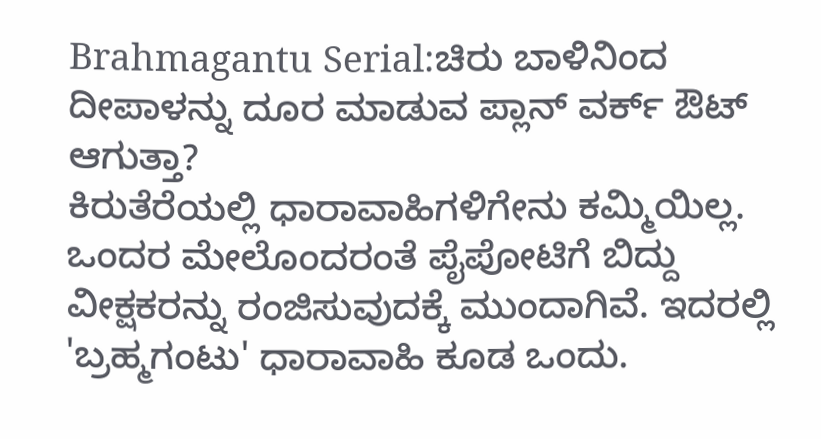Brahmagantu Serial:ಚಿರು ಬಾಳಿನಿಂದ ದೀಪಾಳನ್ನು ದೂರ ಮಾಡುವ ಪ್ಲಾನ್ ವರ್ಕ್ ಔಟ್ ಆಗುತ್ತಾ?
ಕಿರುತೆರೆಯಲ್ಲಿ ಧಾರಾವಾಹಿಗಳಿಗೇನು ಕಮ್ಮಿಯಿಲ್ಲ. ಒಂದರ ಮೇಲೊಂದರಂತೆ ಪೈಪೋಟಿಗೆ ಬಿದ್ದು ವೀಕ್ಷಕರನ್ನು ರಂಜಿಸುವುದಕ್ಕೆ ಮುಂದಾಗಿವೆ. ಇದರಲ್ಲಿ 'ಬ್ರಹ್ಮಗಂಟು' ಧಾರಾವಾಹಿ ಕೂಡ ಒಂದು.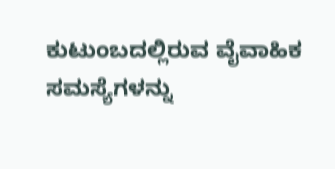ಕುಟುಂಬದಲ್ಲಿರುವ ವೈವಾಹಿಕ ಸಮಸ್ಯೆಗಳನ್ನು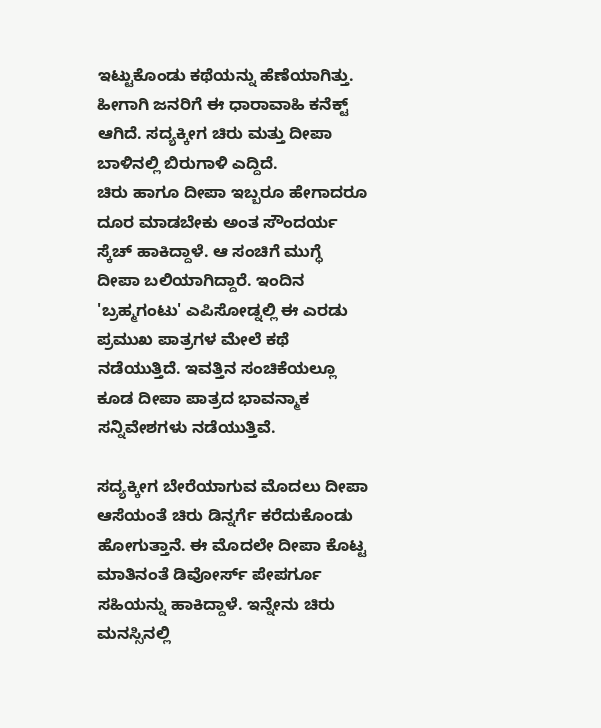ಇಟ್ಟುಕೊಂಡು ಕಥೆಯನ್ನು ಹೆಣೆಯಾಗಿತ್ತು. ಹೀಗಾಗಿ ಜನರಿಗೆ ಈ ಧಾರಾವಾಹಿ ಕನೆಕ್ಟ್ ಆಗಿದೆ. ಸದ್ಯಕ್ಕೀಗ ಚಿರು ಮತ್ತು ದೀಪಾ ಬಾಳಿನಲ್ಲಿ ಬಿರುಗಾಳಿ ಎದ್ದಿದೆ.
ಚಿರು ಹಾಗೂ ದೀಪಾ ಇಬ್ಬರೂ ಹೇಗಾದರೂ ದೂರ ಮಾಡಬೇಕು ಅಂತ ಸೌಂದರ್ಯ ಸ್ಕೆಚ್ ಹಾಕಿದ್ದಾಳೆ. ಆ ಸಂಚಿಗೆ ಮುಗ್ಧೆ ದೀಪಾ ಬಲಿಯಾಗಿದ್ದಾರೆ. ಇಂದಿನ 'ಬ್ರಹ್ಮಗಂಟು' ಎಪಿಸೋಡ್ನಲ್ಲಿ ಈ ಎರಡು ಪ್ರಮುಖ ಪಾತ್ರಗಳ ಮೇಲೆ ಕಥೆ ನಡೆಯುತ್ತಿದೆ. ಇವತ್ತಿನ ಸಂಚಿಕೆಯಲ್ಲೂ ಕೂಡ ದೀಪಾ ಪಾತ್ರದ ಭಾವನ್ಮಾಕ ಸನ್ನಿವೇಶಗಳು ನಡೆಯುತ್ತಿವೆ.

ಸದ್ಯಕ್ಕೀಗ ಬೇರೆಯಾಗುವ ಮೊದಲು ದೀಪಾ ಆಸೆಯಂತೆ ಚಿರು ಡಿನ್ನರ್ಗೆ ಕರೆದುಕೊಂಡು ಹೋಗುತ್ತಾನೆ. ಈ ಮೊದಲೇ ದೀಪಾ ಕೊಟ್ಟ ಮಾತಿನಂತೆ ಡಿವೋರ್ಸ್ ಪೇಪರ್ಗೂ ಸಹಿಯನ್ನು ಹಾಕಿದ್ದಾಳೆ. ಇನ್ನೇನು ಚಿರು ಮನಸ್ಸಿನಲ್ಲಿ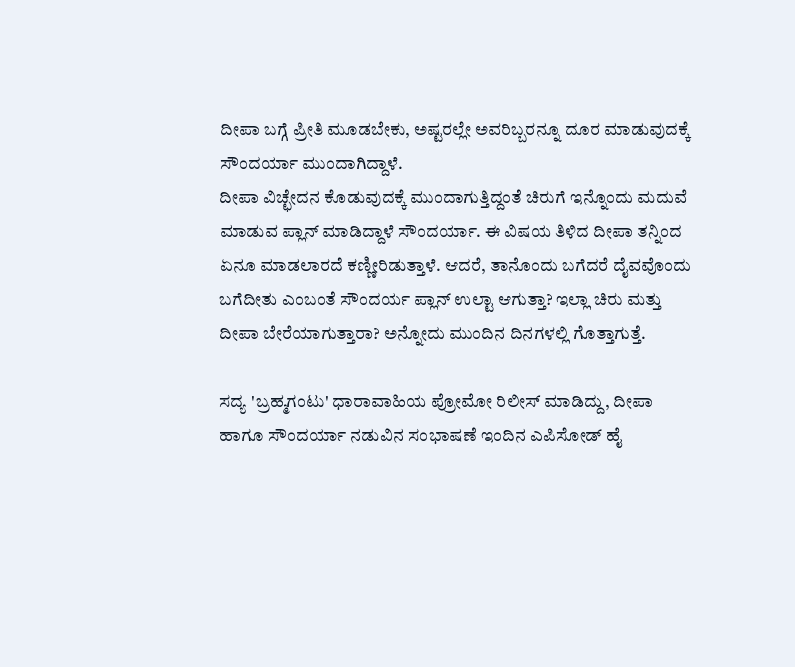ದೀಪಾ ಬಗ್ಗೆ ಪ್ರೀತಿ ಮೂಡಬೇಕು, ಅಷ್ಟರಲ್ಲೇ ಅವರಿಬ್ಬರನ್ನೂ ದೂರ ಮಾಡುವುದಕ್ಕೆ ಸೌಂದರ್ಯಾ ಮುಂದಾಗಿದ್ದಾಳೆ.
ದೀಪಾ ವಿಚ್ಛೇದನ ಕೊಡುವುದಕ್ಕೆ ಮುಂದಾಗುತ್ತಿದ್ದಂತೆ ಚಿರುಗೆ ಇನ್ನೊಂದು ಮದುವೆ ಮಾಡುವ ಪ್ಲಾನ್ ಮಾಡಿದ್ದಾಳೆ ಸೌಂದರ್ಯಾ. ಈ ವಿಷಯ ತಿಳಿದ ದೀಪಾ ತನ್ನಿಂದ ಏನೂ ಮಾಡಲಾರದೆ ಕಣ್ಣೀರಿಡುತ್ತಾಳೆ. ಆದರೆ, ತಾನೊಂದು ಬಗೆದರೆ ದೈವವೊಂದು ಬಗೆದೀತು ಎಂಬಂತೆ ಸೌಂದರ್ಯ ಪ್ಲಾನ್ ಉಲ್ಟಾ ಆಗುತ್ತಾ? ಇಲ್ಲಾ ಚಿರು ಮತ್ತು ದೀಪಾ ಬೇರೆಯಾಗುತ್ತಾರಾ? ಅನ್ನೋದು ಮುಂದಿನ ದಿನಗಳಲ್ಲಿ ಗೊತ್ತಾಗುತ್ತೆ.

ಸದ್ಯ 'ಬ್ರಹ್ಮಗಂಟು' ಧಾರಾವಾಹಿಯ ಪ್ರೋಮೋ ರಿಲೀಸ್ ಮಾಡಿದ್ದು, ದೀಪಾ ಹಾಗೂ ಸೌಂದರ್ಯಾ ನಡುವಿನ ಸಂಭಾಷಣೆ ಇಂದಿನ ಎಪಿಸೋಡ್ ಹೈ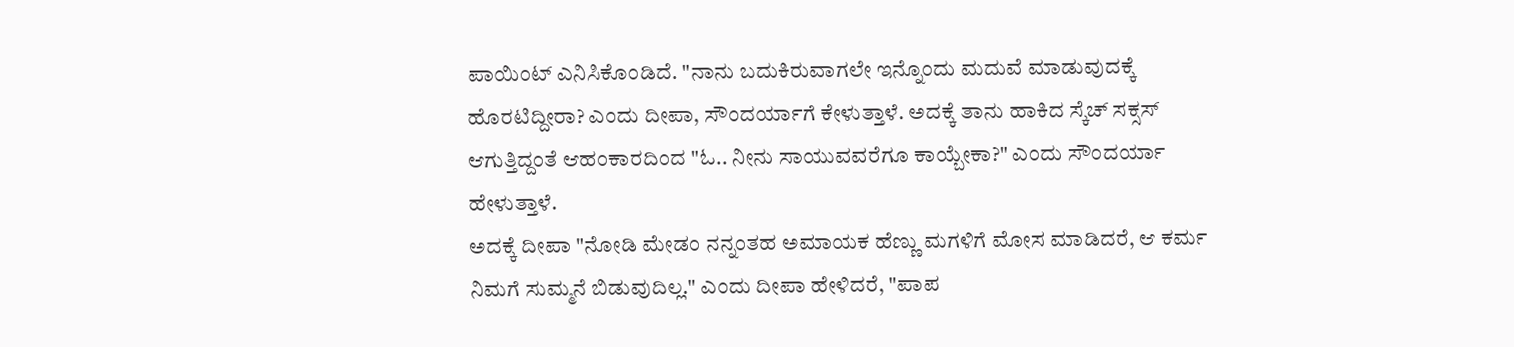ಪಾಯಿಂಟ್ ಎನಿಸಿಕೊಂಡಿದೆ. "ನಾನು ಬದುಕಿರುವಾಗಲೇ ಇನ್ನೊಂದು ಮದುವೆ ಮಾಡುವುದಕ್ಕೆ ಹೊರಟಿದ್ದೀರಾ? ಎಂದು ದೀಪಾ, ಸೌಂದರ್ಯಾಗೆ ಕೇಳುತ್ತಾಳೆ. ಅದಕ್ಕೆ ತಾನು ಹಾಕಿದ ಸ್ಕೆಚ್ ಸಕ್ಸಸ್ ಆಗುತ್ತಿದ್ದಂತೆ ಆಹಂಕಾರದಿಂದ "ಓ.. ನೀನು ಸಾಯುವವರೆಗೂ ಕಾಯ್ಬೇಕಾ?" ಎಂದು ಸೌಂದರ್ಯಾ ಹೇಳುತ್ತಾಳೆ.
ಅದಕ್ಕೆ ದೀಪಾ "ನೋಡಿ ಮೇಡಂ ನನ್ನಂತಹ ಅಮಾಯಕ ಹೆಣ್ಣು ಮಗಳಿಗೆ ಮೋಸ ಮಾಡಿದರೆ, ಆ ಕರ್ಮ ನಿಮಗೆ ಸುಮ್ಮನೆ ಬಿಡುವುದಿಲ್ಲ." ಎಂದು ದೀಪಾ ಹೇಳಿದರೆ, "ಪಾಪ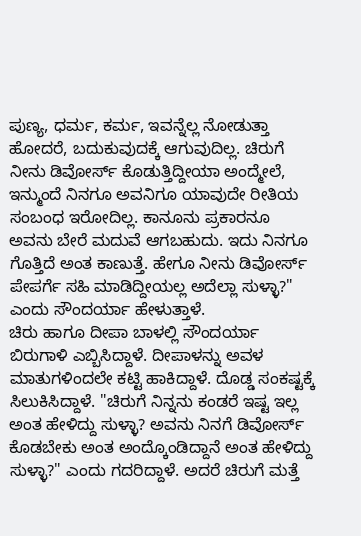ಪುಣ್ಯ, ಧರ್ಮ, ಕರ್ಮ, ಇವನ್ನೆಲ್ಲ ನೋಡುತ್ತಾ ಹೋದರೆ, ಬದುಕುವುದಕ್ಕೆ ಆಗುವುದಿಲ್ಲ. ಚಿರುಗೆ ನೀನು ಡಿವೋರ್ಸ್ ಕೊಡುತ್ತಿದ್ದೀಯಾ ಅಂದ್ಮೇಲೆ, ಇನ್ಮುಂದೆ ನಿನಗೂ ಅವನಿಗೂ ಯಾವುದೇ ರೀತಿಯ ಸಂಬಂಧ ಇರೋದಿಲ್ಲ. ಕಾನೂನು ಪ್ರಕಾರನೂ ಅವನು ಬೇರೆ ಮದುವೆ ಆಗಬಹುದು. ಇದು ನಿನಗೂ ಗೊತ್ತಿದೆ ಅಂತ ಕಾಣುತ್ತೆ. ಹೇಗೂ ನೀನು ಡಿವೋರ್ಸ್ ಪೇಪರ್ಗೆ ಸಹಿ ಮಾಡಿದ್ದೀಯಲ್ಲ ಅದೆಲ್ಲಾ ಸುಳ್ಳಾ?" ಎಂದು ಸೌಂದರ್ಯಾ ಹೇಳುತ್ತಾಳೆ.
ಚಿರು ಹಾಗೂ ದೀಪಾ ಬಾಳಲ್ಲಿ ಸೌಂದರ್ಯಾ ಬಿರುಗಾಳಿ ಎಬ್ಬಿಸಿದ್ದಾಳೆ. ದೀಪಾಳನ್ನು ಅವಳ ಮಾತುಗಳಿಂದಲೇ ಕಟ್ಟಿ ಹಾಕಿದ್ದಾಳೆ. ದೊಡ್ಡ ಸಂಕಷ್ಟಕ್ಕೆ ಸಿಲುಕಿಸಿದ್ದಾಳೆ. "ಚಿರುಗೆ ನಿನ್ನನು ಕಂಡರೆ ಇಷ್ಟ ಇಲ್ಲ ಅಂತ ಹೇಳಿದ್ದು ಸುಳ್ಳಾ? ಅವನು ನಿನಗೆ ಡಿವೋರ್ಸ್ ಕೊಡಬೇಕು ಅಂತ ಅಂದ್ಕೊಂಡಿದ್ದಾನೆ ಅಂತ ಹೇಳಿದ್ದು ಸುಳ್ಳಾ?" ಎಂದು ಗದರಿದ್ದಾಳೆ. ಅದರೆ ಚಿರುಗೆ ಮತ್ತೆ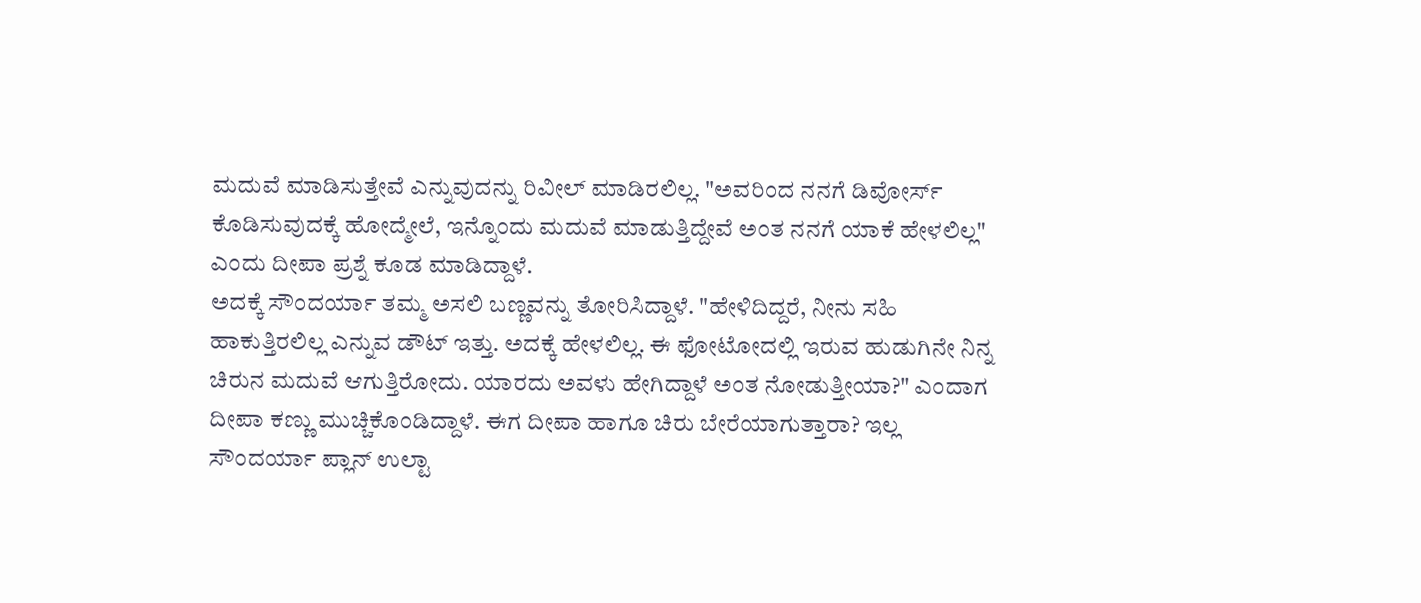ಮದುವೆ ಮಾಡಿಸುತ್ತೇವೆ ಎನ್ನುವುದನ್ನು ರಿವೀಲ್ ಮಾಡಿರಲಿಲ್ಲ. "ಅವರಿಂದ ನನಗೆ ಡಿವೋರ್ಸ್ ಕೊಡಿಸುವುದಕ್ಕೆ ಹೋದ್ಮೇಲೆ, ಇನ್ನೊಂದು ಮದುವೆ ಮಾಡುತ್ತಿದ್ದೇವೆ ಅಂತ ನನಗೆ ಯಾಕೆ ಹೇಳಲಿಲ್ಲ" ಎಂದು ದೀಪಾ ಪ್ರಶ್ನೆ ಕೂಡ ಮಾಡಿದ್ದಾಳೆ.
ಅದಕ್ಕೆ ಸೌಂದರ್ಯಾ ತಮ್ಮ ಅಸಲಿ ಬಣ್ಣವನ್ನು ತೋರಿಸಿದ್ದಾಳೆ. "ಹೇಳಿದಿದ್ದರೆ, ನೀನು ಸಹಿ ಹಾಕುತ್ತಿರಲಿಲ್ಲ ಎನ್ನುವ ಡೌಟ್ ಇತ್ತು. ಅದಕ್ಕೆ ಹೇಳಲಿಲ್ಲ. ಈ ಫೋಟೋದಲ್ಲಿ ಇರುವ ಹುಡುಗಿನೇ ನಿನ್ನ ಚಿರುನ ಮದುವೆ ಆಗುತ್ತಿರೋದು. ಯಾರದು ಅವಳು ಹೇಗಿದ್ದಾಳೆ ಅಂತ ನೋಡುತ್ತೀಯಾ?" ಎಂದಾಗ ದೀಪಾ ಕಣ್ಣು ಮುಚ್ಚಿಕೊಂಡಿದ್ದಾಳೆ. ಈಗ ದೀಪಾ ಹಾಗೂ ಚಿರು ಬೇರೆಯಾಗುತ್ತಾರಾ? ಇಲ್ಲ ಸೌಂದರ್ಯಾ ಪ್ಲಾನ್ ಉಲ್ಟಾ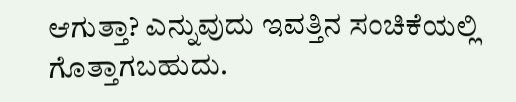ಆಗುತ್ತಾ? ಎನ್ನುವುದು ಇವತ್ತಿನ ಸಂಚಿಕೆಯಲ್ಲಿ ಗೊತ್ತಾಗಬಹುದು.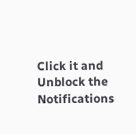Click it and Unblock the Notifications